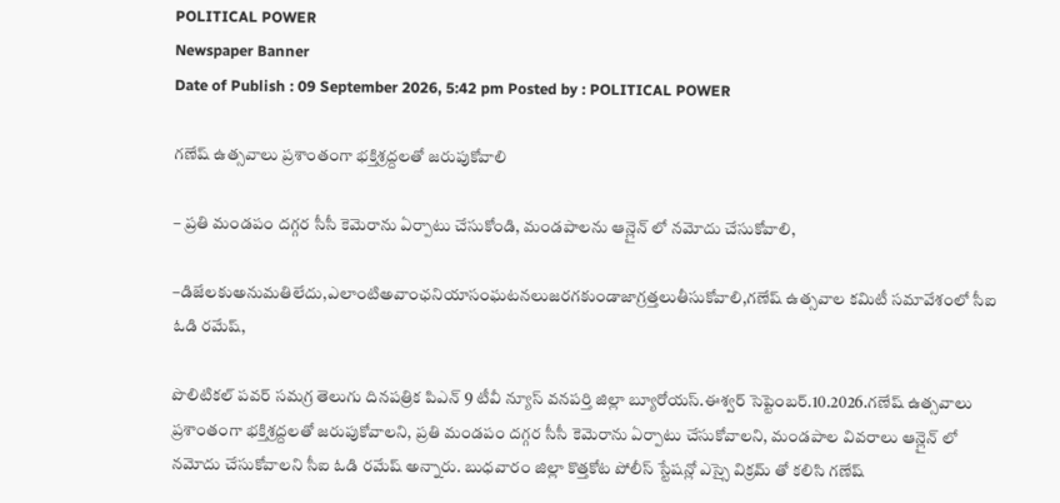POLITICAL POWER
Newspaper Banner
Date of Publish : 09 September 2026, 5:42 pm Posted by : POLITICAL POWER

గణేష్ ఉత్సవాలు ప్రశాంతంగా భక్తిశ్రద్దలతో జరుపుకోవాలి

– ప్రతి మండపం దగ్గర సీసీ కెమెరాను ఏర్పాటు చేసుకోండి, మండపాలను ఆన్లైన్ లో నమోదు చేసుకోవాలి,

–డిజేలకుఅనుమతిలేదు,ఎలాంటిఅవాంఛనియాసంఘటనలుజరగకుండాజాగ్రత్తలుతీసుకోవాలి,గణేష్ ఉత్సవాల కమిటీ సమావేశంలో సీఐ ఓడి రమేష్,

పొలిటికల్ పవర్ సమగ్ర తెలుగు దినపత్రిక పిఎన్ 9 టీవీ న్యూస్ వనపర్తి జిల్లా బ్యూరోయస్.ఈశ్వర్ సెప్టెంబర్.10.2026.గణేష్ ఉత్సవాలు ప్రశాంతంగా భక్తిశ్రద్దలతో జరుపుకోవాలని, ప్రతి మండపం దగ్గర సీసీ కెమెరాను ఏర్పాటు చేసుకోవాలని, మండపాల వివరాలు ఆన్లైన్ లో నమోదు చేసుకోవాలని సీఐ ఓడి రమేష్ అన్నారు. బుధవారం జిల్లా కొత్తకోట పోలీస్ స్టేషన్లో ఎస్సై విక్రమ్ తో కలిసి గణేష్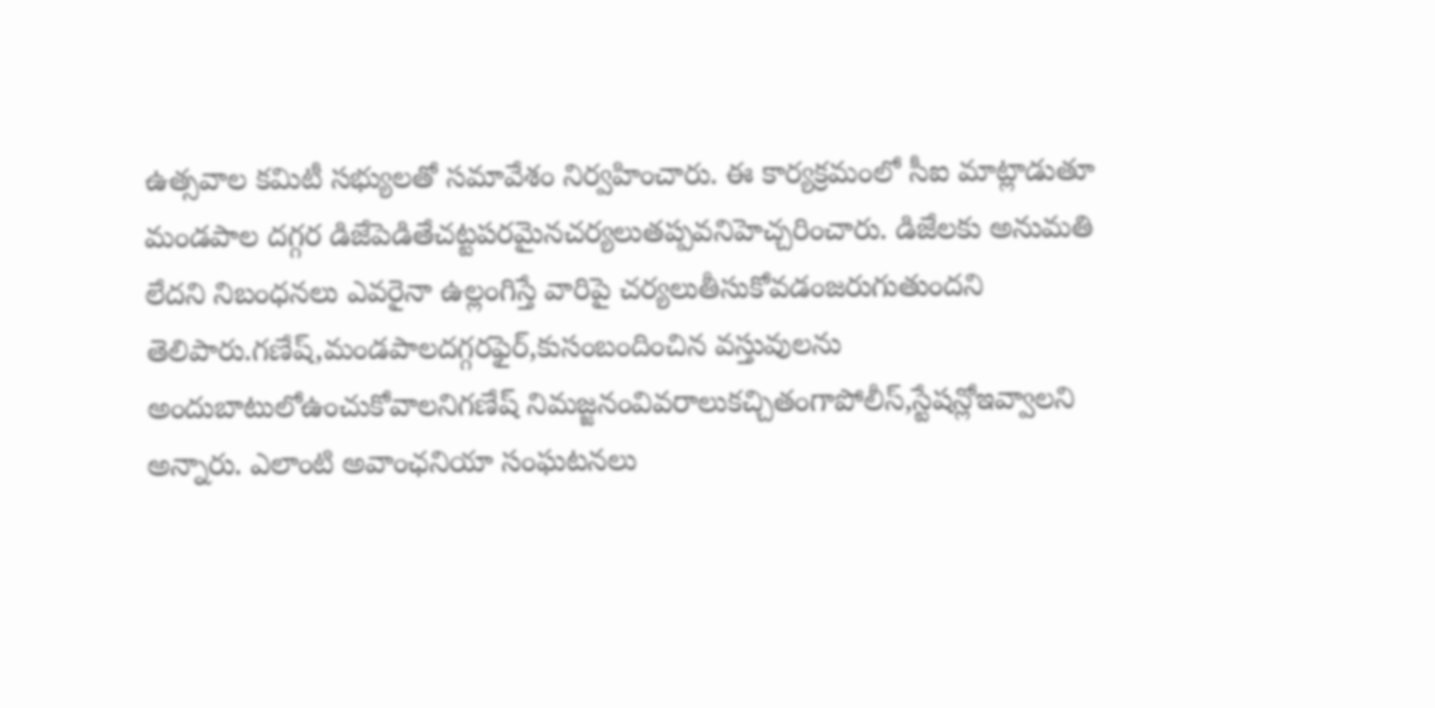ఉత్సవాల కమిటీ సభ్యులతో సమావేశం నిర్వహించారు. ఈ కార్యక్రమంలో సీఐ మాట్లాడుతూ మండపాల దగ్గర డిజేపెడితేచట్టపరమైనచర్యలుతప్పవనిహెచ్చరించారు. డిజేలకు అనుమతి లేదని నిబంధనలు ఎవరైనా ఉల్లంగిస్తే వారిపై చర్యలుతీసుకోవడంజరుగుతుందని తెలిపారు.గణేష్,మండపాలదగ్గరఫైర్,కుసంబందించిన వస్తువులను అందుబాటులోఉంచుకోవాలనిగణేష్ నిమజ్జనంవివరాలుకచ్చితంగాపోలీస్,స్టేషన్లోఇవ్వాలని అన్నారు. ఎలాంటి అవాంఛనియా సంఘటనలు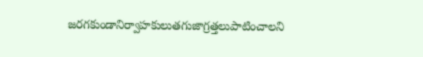జరగకుండానిర్వాహకులుతగుజాగ్రత్తలుపాటించాలని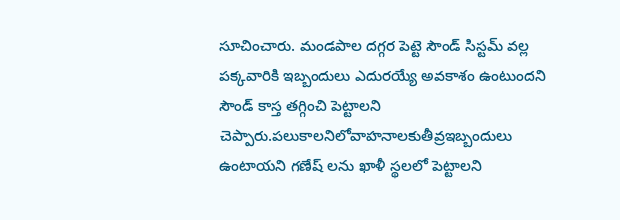సూచించారు. మండపాల దగ్గర పెట్టె సౌండ్ సిస్టమ్ వల్ల పక్కవారికి ఇబ్బందులు ఎదురయ్యే అవకాశం ఉంటుందని సౌండ్ కాస్త తగ్గించి పెట్టాలని చెప్పారు.పలుకాలనిలోవాహనాలకుతీవ్రఇబ్బందులు ఉంటాయని గణేష్ లను ఖాళీ స్థలలో పెట్టాలని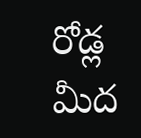రోడ్ల మీద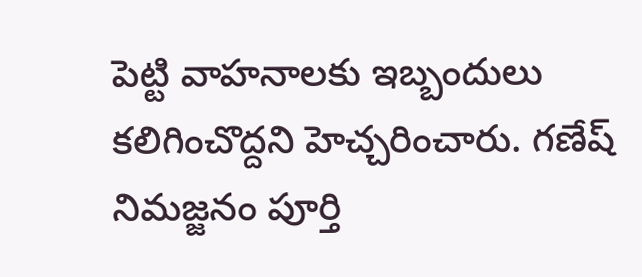పెట్టి వాహనాలకు ఇబ్బందులు కలిగించొద్దని హెచ్చరించారు. గణేష్ నిమజ్జనం పూర్తి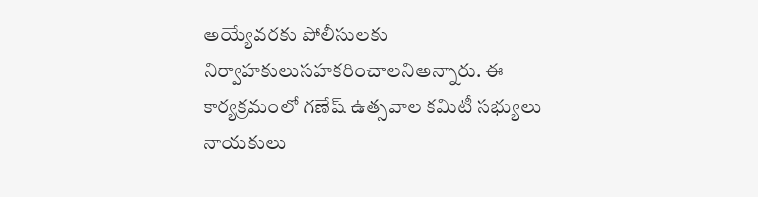అయ్యేవరకు పోలీసులకు నిర్వాహకులుసహకరించాలనిఅన్నారు. ఈ కార్యక్రమంలో గణేష్ ఉత్సవాల కమిటీ సభ్యులు నాయకులు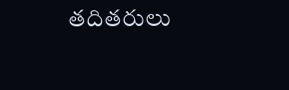తదితరులు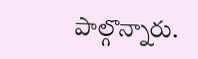పాల్గొన్నారు.